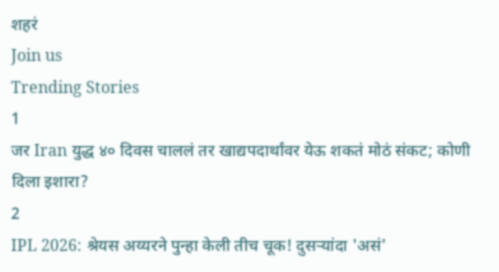शहरं
Join us
Trending Stories
1
जर Iran युद्ध ४० दिवस चाललं तर खाद्यपदार्थांवर येऊ शकतं मोठं संकट; कोणी दिला इशारा?
2
IPL 2026: श्रेयस अय्यरने पुन्हा केली तीच चूक! दुसऱ्यांदा 'असं'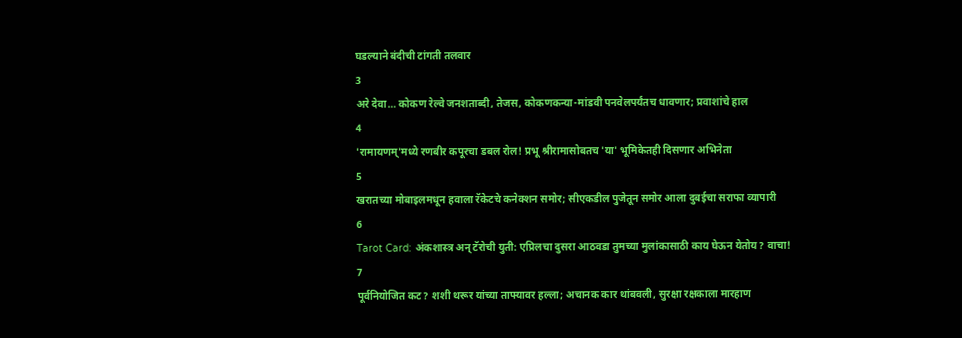घडल्याने बंदीची टांगती तलवार
3
अरे देवा… कोकण रेल्वे जनशताब्दी, तेजस, कोकणकन्या-मांडवी पनवेलपर्यंतच धावणार; प्रवाशांचे हाल
4
'रामायणम्'मध्ये रणबीर कपूरचा डबल रोल! प्रभू श्रीरामासोबतच 'या' भूमिकेतही दिसणार अभिनेता
5
खरातच्या मोबाइलमधून हवाला रॅकेटचे कनेक्शन समोर; सीएकडील पुजेतून समोर आला दुबईचा सराफा व्यापारी
6
Tarot Card: अंकशास्त्र अन् टॅरोची युती: एप्रिलचा दुसरा आठवडा तुमच्या मुलांकासाठी काय घेऊन येतोय? वाचा!
7
पूर्वनियोजित कट? शशी थरूर यांच्या ताफ्यावर हल्ला; अचानक कार थांबवली, सुरक्षा रक्षकाला मारहाण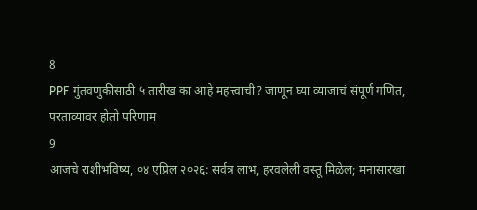8
PPF गुंतवणुकीसाठी ५ तारीख का आहे महत्त्वाची? जाणून घ्या व्याजाचं संपूर्ण गणित, परताव्यावर होतो परिणाम
9
आजचे राशीभविष्य, ०४ एप्रिल २०२६: सर्वत्र लाभ, हरवलेली वस्तू मिळेल; मनासारखा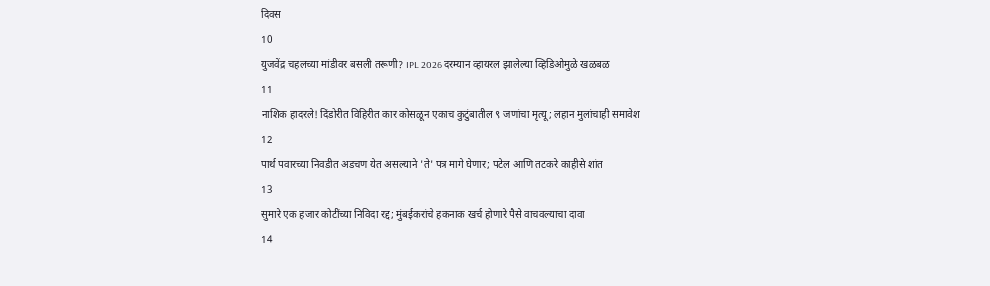दिवस
10
युजवेंद्र चहलच्या मांडीवर बसली तरूणी? IPL 2026 दरम्यान व्हायरल झालेल्या व्हिडिओमुळे खळबळ
11
नाशिक हादरले! दिंडोरीत विहिरीत कार कोसळून एकाच कुटुंबातील ९ जणांचा मृत्यू; लहान मुलांचाही समावेश
12
पार्थ पवारच्या निवडीत अडचण येत असल्याने 'ते' पत्र मागे घेणार; पटेल आणि तटकरे काहीसे शांत
13
सुमारे एक हजार कोटींच्या निविदा रद्द; मुंबईकरांचे हकनाक खर्च होणारे पैसे वाचवल्याचा दावा
14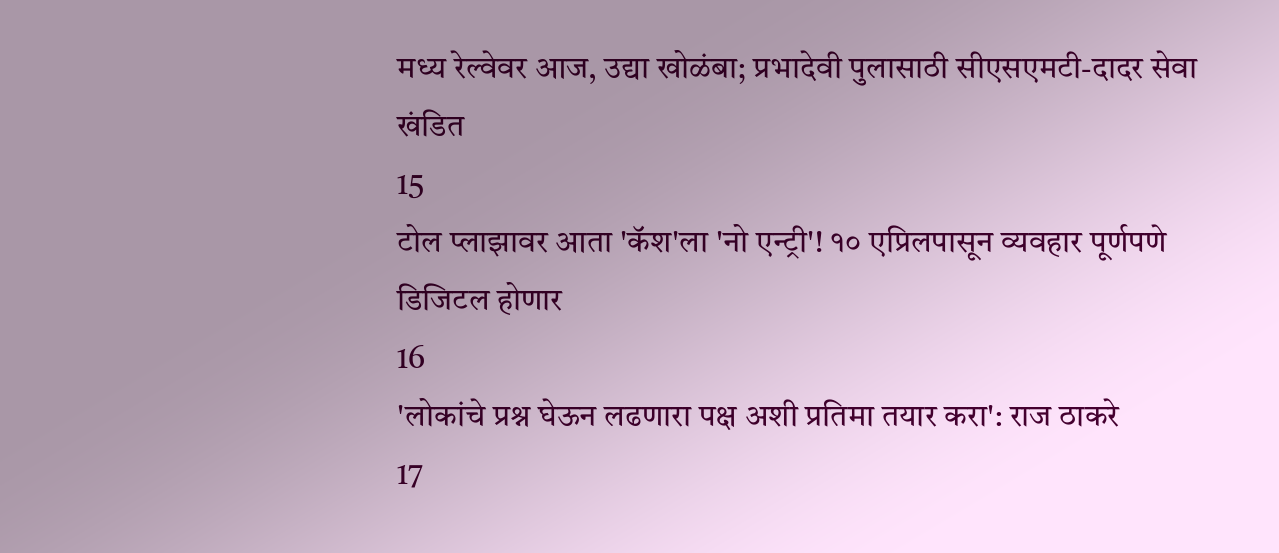मध्य रेल्वेवर आज, उद्या खोळंबा; प्रभादेवी पुलासाठी सीएसएमटी-दादर सेवा खंडित
15
टोल प्लाझावर आता 'कॅश'ला 'नो एन्ट्री'! १० एप्रिलपासून व्यवहार पूर्णपणे डिजिटल होणार
16
'लोकांचे प्रश्न घेऊन लढणारा पक्ष अशी प्रतिमा तयार करा': राज ठाकरे
17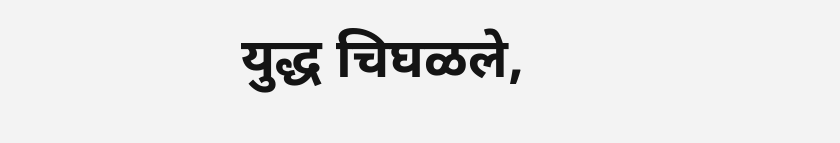युद्ध चिघळले,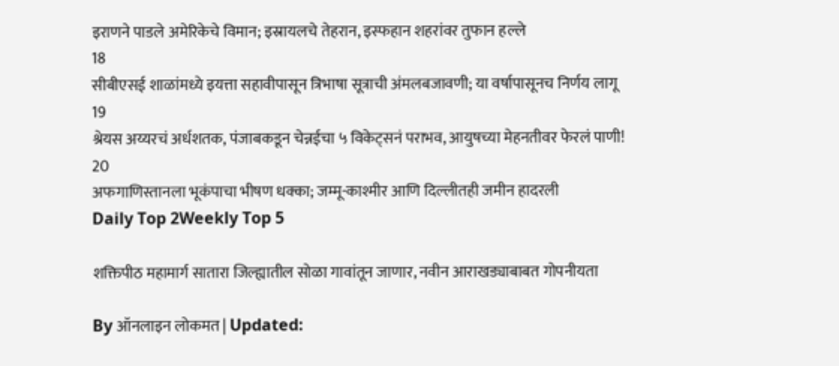इराणने पाडले अमेरिकेचे विमान; इस्रायलचे तेहरान, इस्फहान शहरांवर तुफान हल्ले
18
सीबीएसई शाळांमध्ये इयत्ता सहावीपासून त्रिभाषा सूत्राची अंमलबजावणी; या वर्षापासूनच निर्णय लागू
19
श्रेयस अय्यरचं अर्धशतक, पंजाबकडून चेन्नईचा ५ विकेट्सनं पराभव, आयुषच्या मेहनतीवर फेरलं पाणी!
20
अफगाणिस्तानला भूकंपाचा भीषण धक्का; जम्मू-काश्मीर आणि दिल्लीतही जमीन हादरली
Daily Top 2Weekly Top 5

शक्तिपीठ महामार्ग सातारा जिल्ह्यातील सोळा गावांतून जाणार, नवीन आराखड्याबाबत गोपनीयता

By ऑनलाइन लोकमत | Updated: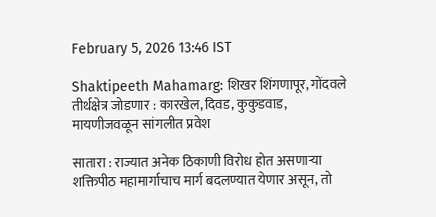February 5, 2026 13:46 IST

Shaktipeeth Mahamarg: शिखर शिंगणापूर, गोंदवले तीर्थक्षेत्र जोडणार : कारखेल, दिवड, कुकुडवाड, मायणीजवळून सांगलीत प्रवेश

सातारा : राज्यात अनेक ठिकाणी विरोध होत असणाऱ्या शक्तिपीठ महामार्गाचाच मार्ग बदलण्यात येणार असून, तो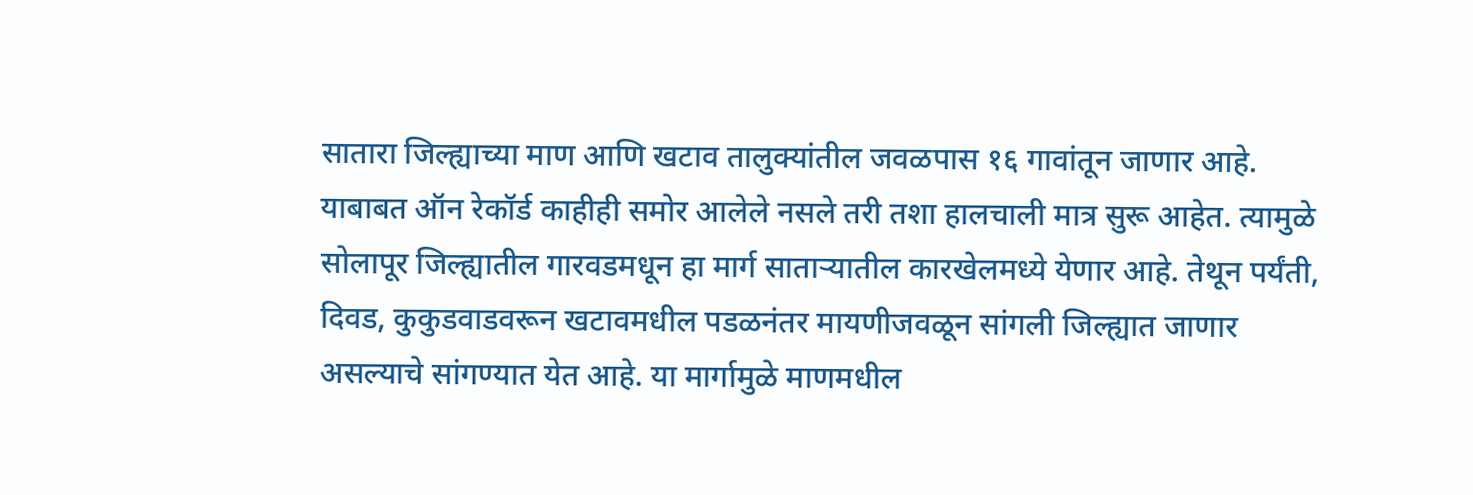सातारा जिल्ह्याच्या माण आणि खटाव तालुक्यांतील जवळपास १६ गावांतून जाणार आहे. याबाबत ऑन रेकॉर्ड काहीही समोर आलेले नसले तरी तशा हालचाली मात्र सुरू आहेत. त्यामुळे सोलापूर जिल्ह्यातील गारवडमधून हा मार्ग साताऱ्यातील कारखेलमध्ये येणार आहे. तेथून पर्यंती, दिवड, कुकुडवाडवरून खटावमधील पडळनंतर मायणीजवळून सांगली जिल्ह्यात जाणार असल्याचे सांगण्यात येत आहे. या मार्गामुळे माणमधील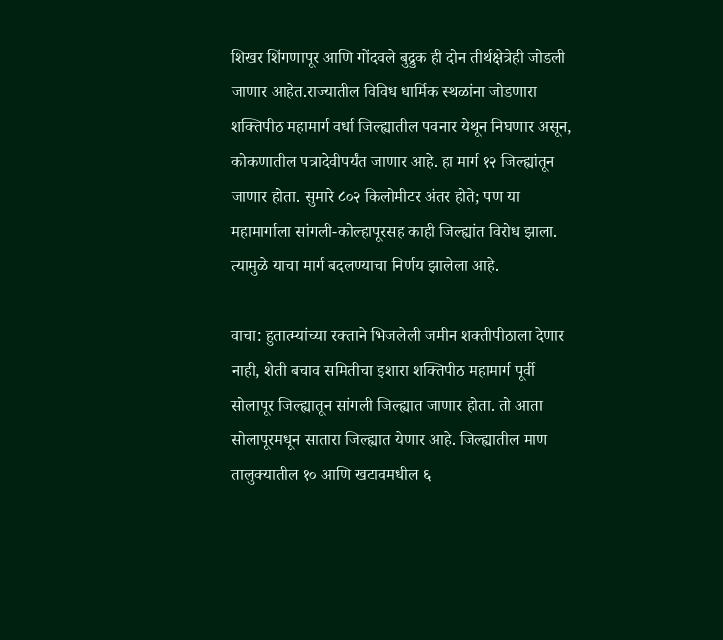शिखर शिंगणापूर आणि गोंदवले बुद्रुक ही दोन तीर्थक्षेत्रेही जोडली जाणार आहेत.राज्यातील विविध धार्मिक स्थळांना जोडणारा शक्तिपीठ महामार्ग वर्धा जिल्ह्यातील पवनार येथून निघणार असून, कोकणातील पत्रादेवीपर्यंत जाणार आहे. हा मार्ग १२ जिल्ह्यांतून जाणार होता. सुमारे ८०२ किलोमीटर अंतर होते; पण या महामार्गाला सांगली-कोल्हापूरसह काही जिल्ह्यांत विरोध झाला. त्यामुळे याचा मार्ग बदलण्याचा निर्णय झालेला आहे.

वाचा: हुतात्म्यांच्या रक्ताने भिजलेली जमीन शक्तीपीठाला देणार नाही, शेती बचाव समितीचा इशारा शक्तिपीठ महामार्ग पूर्वी सोलापूर जिल्ह्यातून सांगली जिल्ह्यात जाणार होता. तो आता सोलापूरमधून सातारा जिल्ह्यात येणार आहे. जिल्ह्यातील माण तालुक्यातील १० आणि खटावमधील ६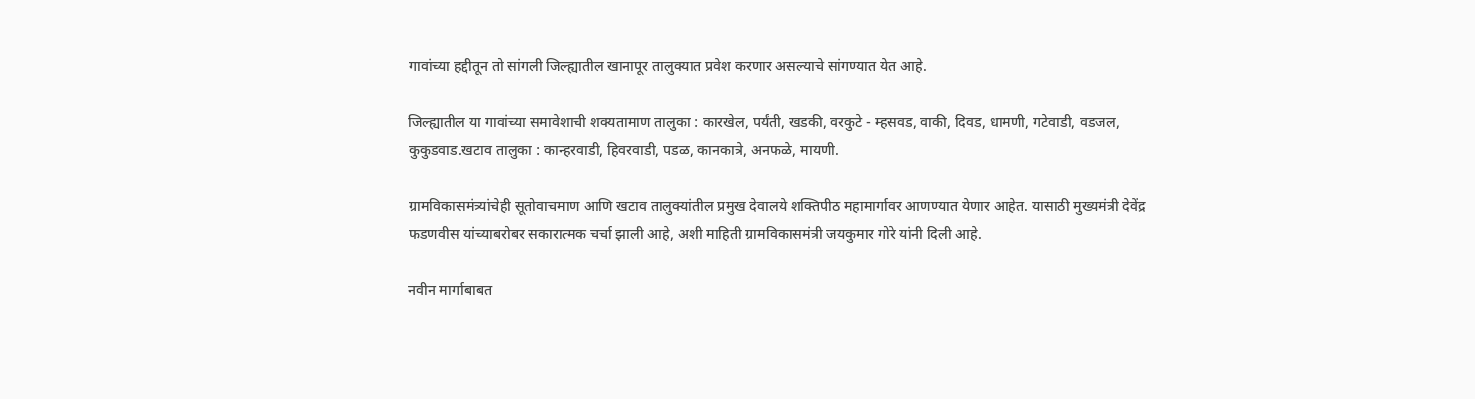गावांच्या हद्दीतून तो सांगली जिल्ह्यातील खानापूर तालुक्यात प्रवेश करणार असल्याचे सांगण्यात येत आहे.

जिल्ह्यातील या गावांच्या समावेशाची शक्यतामाण तालुका : कारखेल, पर्यंती, खडकी, वरकुटे - म्हसवड, वाकी, दिवड, धामणी, गटेवाडी, वडजल, कुकुडवाड.खटाव तालुका : कान्हरवाडी, हिवरवाडी, पडळ, कानकात्रे, अनफळे, मायणी.

ग्रामविकासमंत्र्यांचेही सूतोवाचमाण आणि खटाव तालुक्यांतील प्रमुख देवालये शक्तिपीठ महामार्गावर आणण्यात येणार आहेत. यासाठी मुख्यमंत्री देवेंद्र फडणवीस यांच्याबरोबर सकारात्मक चर्चा झाली आहे, अशी माहिती ग्रामविकासमंत्री जयकुमार गोरे यांनी दिली आहे.

नवीन मार्गाबाबत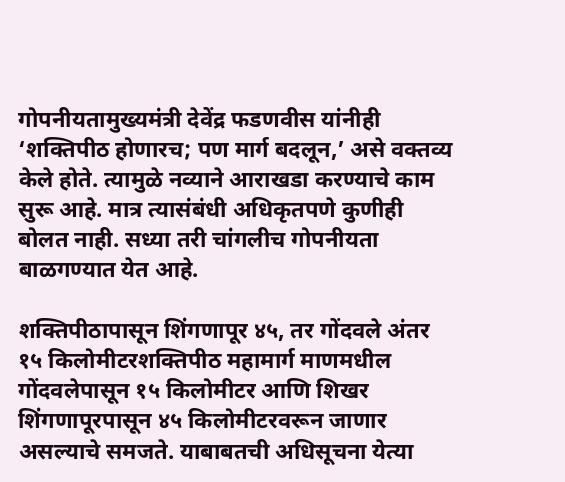गोपनीयतामुख्यमंत्री देवेंद्र फडणवीस यांनीही ‘शक्तिपीठ होणारच; पण मार्ग बदलून,’ असे वक्तव्य केले होते. त्यामुळे नव्याने आराखडा करण्याचे काम सुरू आहे. मात्र त्यासंबंधी अधिकृतपणे कुणीही बोलत नाही. सध्या तरी चांगलीच गोपनीयता बाळगण्यात येत आहे.

शक्तिपीठापासून शिंगणापूर ४५, तर गोंदवले अंतर १५ किलोमीटरशक्तिपीठ महामार्ग माणमधील गोंदवलेपासून १५ किलोमीटर आणि शिखर शिंगणापूरपासून ४५ किलोमीटरवरून जाणार असल्याचे समजते. याबाबतची अधिसूचना येत्या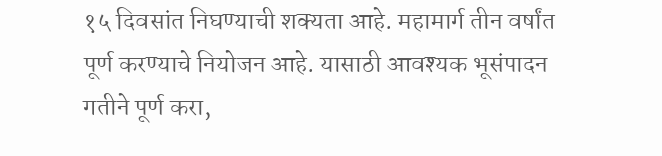१५ दिवसांत निघण्याची शक्यता आहे. महामार्ग तीन वर्षांत पूर्ण करण्याचे नियोजन आहे. यासाठी आवश्यक भूसंपादन गतीने पूर्ण करा,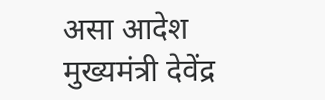असा आदेश मुख्यमंत्री देवेंद्र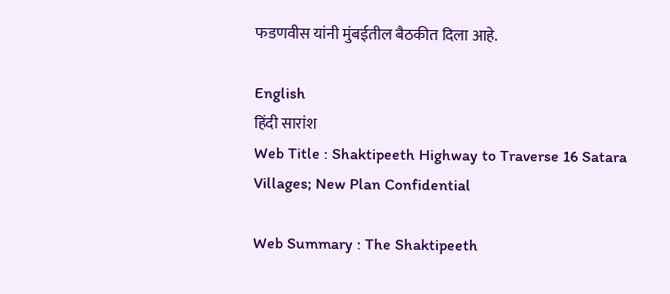फडणवीस यांनी मुंबईतील बैठकीत दिला आहे.

English
हिंदी सारांश
Web Title : Shaktipeeth Highway to Traverse 16 Satara Villages; New Plan Confidential

Web Summary : The Shaktipeeth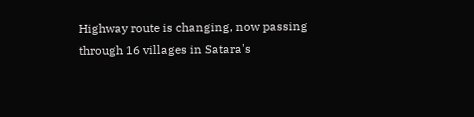Highway route is changing, now passing through 16 villages in Satara's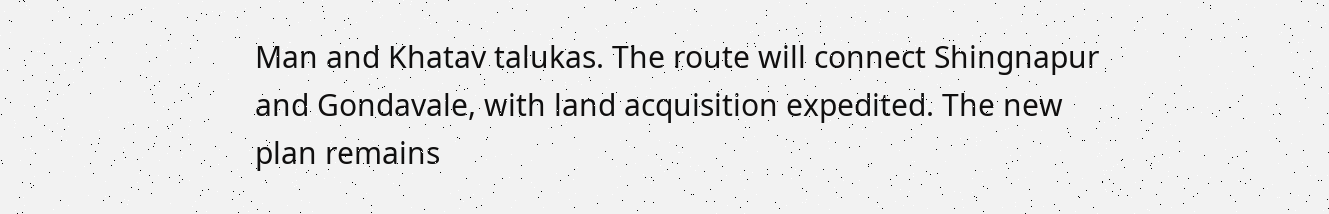Man and Khatav talukas. The route will connect Shingnapur and Gondavale, with land acquisition expedited. The new plan remains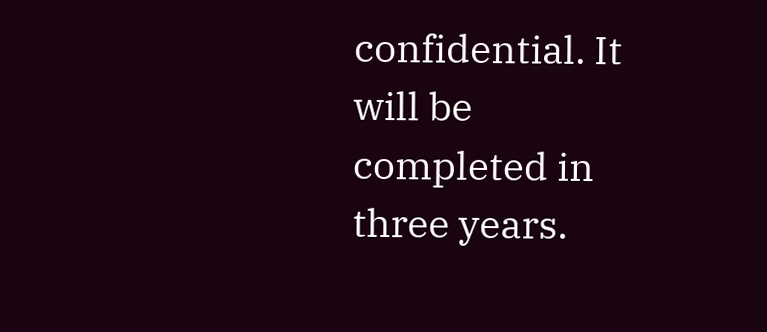confidential. It will be completed in three years.